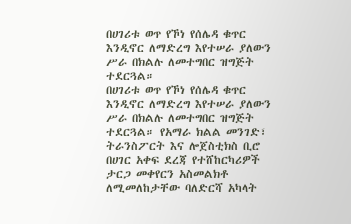በሀገሪቱ ወጥ የኾነ የሰሌዳ ቁጥር እንዲኖር ለማድረግ እየተሠራ ያለውን ሥራ በክልሉ ለመተግበር ዝግጅት ተደርጓል።
በሀገሪቱ ወጥ የኾነ የሰሌዳ ቁጥር እንዲኖር ለማድረግ እየተሠራ ያለውን ሥራ በክልሉ ለመተግበር ዝግጅት ተደርጓል። የአማራ ክልል መንገድ፣ ትራንስፖርት እና ሎጀስቲክስ ቢሮ በሀገር አቀፍ ደረጃ የተሸከርካሪዎች ታርጋ መቀየርን አስመልክቶ ለሚመለከታቸው ባለድርሻ አካላት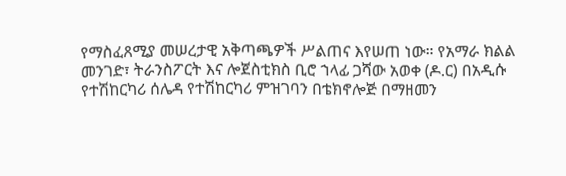የማስፈጸሚያ መሠረታዊ አቅጣጫዎች ሥልጠና እየሠጠ ነው። የአማራ ክልል መንገድ፣ ትራንስፖርት እና ሎጀስቲክስ ቢሮ ኀላፊ ጋሻው አወቀ (ዶ.ር) በአዲሱ የተሽከርካሪ ሰሌዳ የተሽከርካሪ ምዝገባን በቴክኖሎጅ በማዘመን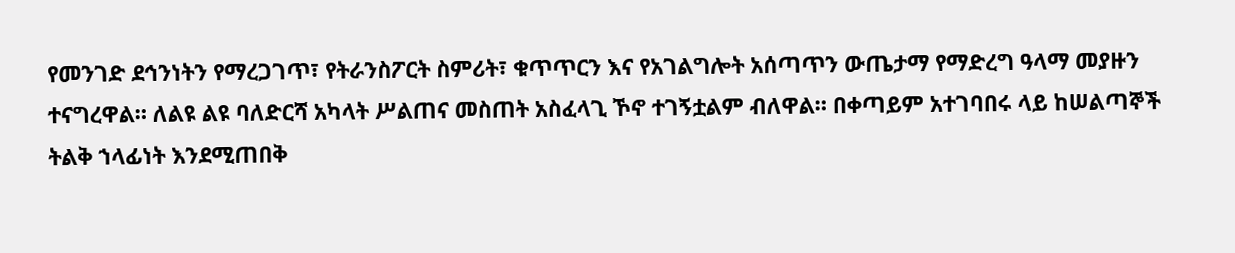የመንገድ ደኅንነትን የማረጋገጥ፣ የትራንስፖርት ስምሪት፣ ቁጥጥርን እና የአገልግሎት አሰጣጥን ውጤታማ የማድረግ ዓላማ መያዙን ተናግረዋል። ለልዩ ልዩ ባለድርሻ አካላት ሥልጠና መስጠት አስፈላጊ ኾኖ ተገኝቷልም ብለዋል። በቀጣይም አተገባበሩ ላይ ከሠልጣኞች ትልቅ ኀላፊነት እንደሚጠበቅ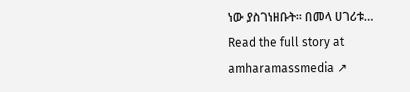ነው ያስገነዘቡት። በመላ ሀገሪቱ…
Read the full story at amharamassmedia ↗